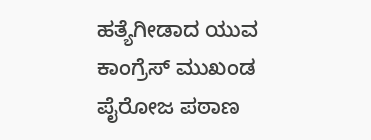ಹತ್ಯೆಗೀಡಾದ ಯುವ ಕಾಂಗ್ರೆಸ್ ಮುಖಂಡ ಪೈರೋಜ ಪಠಾಣ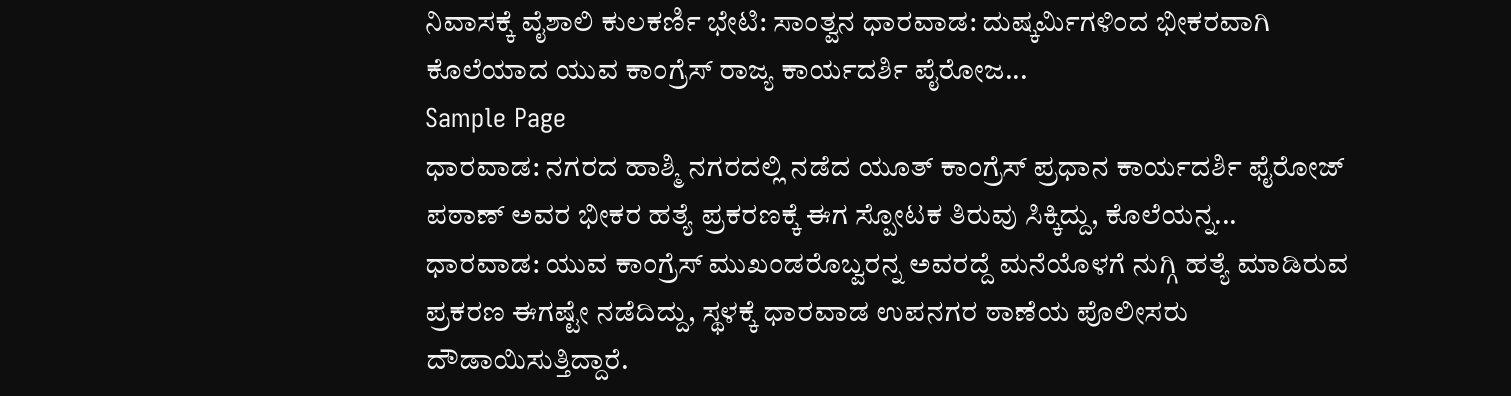ನಿವಾಸಕ್ಕೆ ವೈಶಾಲಿ ಕುಲಕರ್ಣಿ ಭೇಟಿ: ಸಾಂತ್ವನ ಧಾರವಾಡ: ದುಷ್ಕರ್ಮಿಗಳಿಂದ ಭೀಕರವಾಗಿ ಕೊಲೆಯಾದ ಯುವ ಕಾಂಗ್ರೆಸ್ ರಾಜ್ಯ ಕಾರ್ಯದರ್ಶಿ ಪೈರೋಜ...
Sample Page
ಧಾರವಾಡ: ನಗರದ ಹಾಶ್ಮಿ ನಗರದಲ್ಲಿ ನಡೆದ ಯೂತ್ ಕಾಂಗ್ರೆಸ್ ಪ್ರಧಾನ ಕಾರ್ಯದರ್ಶಿ ಫೈರೋಜ್ ಪಠಾಣ್ ಅವರ ಭೀಕರ ಹತ್ಯೆ ಪ್ರಕರಣಕ್ಕೆ ಈಗ ಸ್ಪೋಟಕ ತಿರುವು ಸಿಕ್ಕಿದ್ದು, ಕೊಲೆಯನ್ನ...
ಧಾರವಾಡ: ಯುವ ಕಾಂಗ್ರೆಸ್ ಮುಖಂಡರೊಬ್ವರನ್ನ ಅವರದ್ದೆ ಮನೆಯೊಳಗೆ ನುಗ್ಗಿ ಹತ್ಯೆ ಮಾಡಿರುವ ಪ್ರಕರಣ ಈಗಷ್ಟೇ ನಡೆದಿದ್ದು, ಸ್ಥಳಕ್ಕೆ ಧಾರವಾಡ ಉಪನಗರ ಠಾಣೆಯ ಪೊಲೀಸರು ದೌಡಾಯಿಸುತ್ತಿದ್ದಾರೆ.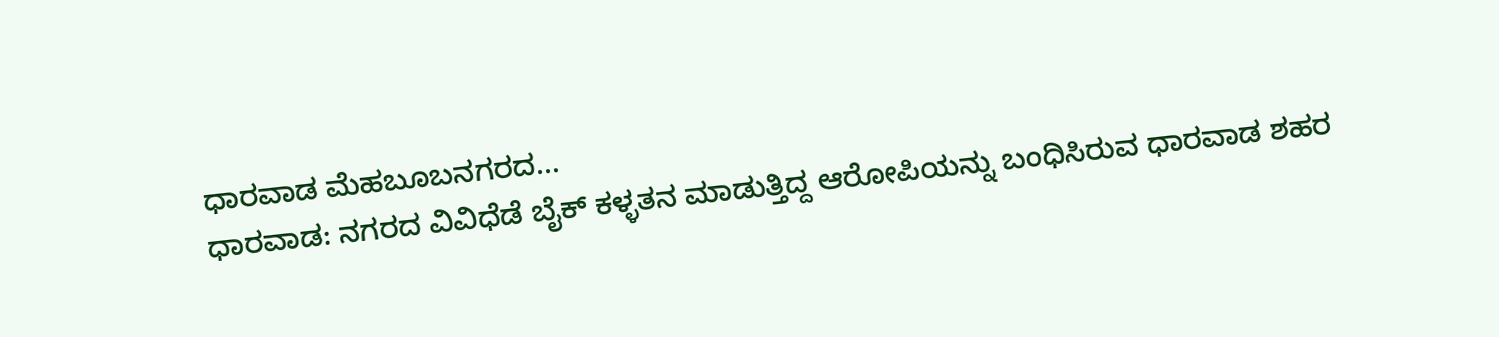ಧಾರವಾಡ ಮೆಹಬೂಬನಗರದ...
ಧಾರವಾಡ: ನಗರದ ವಿವಿಧೆಡೆ ಬೈಕ್ ಕಳ್ಳತನ ಮಾಡುತ್ತಿದ್ದ ಆರೋಪಿಯನ್ನು ಬಂಧಿಸಿರುವ ಧಾರವಾಡ ಶಹರ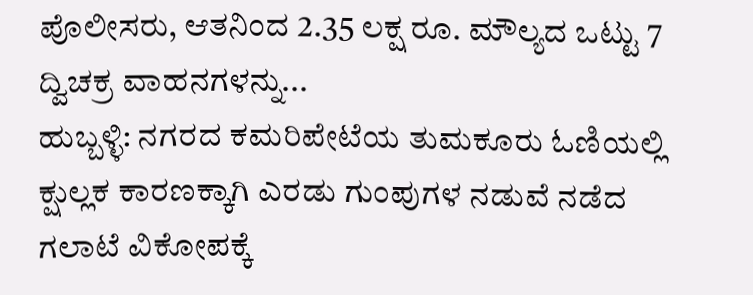ಪೊಲೀಸರು, ಆತನಿಂದ 2.35 ಲಕ್ಷ ರೂ. ಮೌಲ್ಯದ ಒಟ್ಟು 7 ದ್ವಿಚಕ್ರ ವಾಹನಗಳನ್ನು...
ಹುಬ್ಬಳ್ಳಿ: ನಗರದ ಕಮರಿಪೇಟೆಯ ತುಮಕೂರು ಓಣಿಯಲ್ಲಿ ಕ್ಷುಲ್ಲಕ ಕಾರಣಕ್ಕಾಗಿ ಎರಡು ಗುಂಪುಗಳ ನಡುವೆ ನಡೆದ ಗಲಾಟೆ ವಿಕೋಪಕ್ಕೆ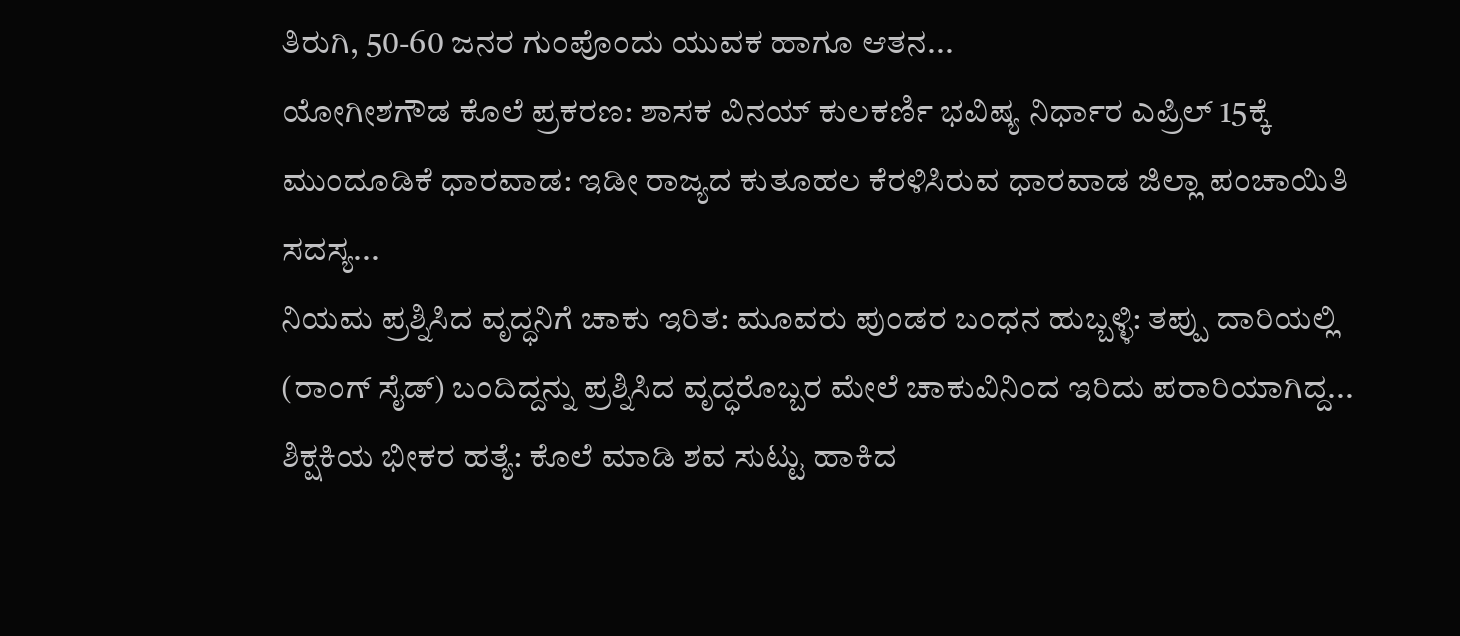ತಿರುಗಿ, 50-60 ಜನರ ಗುಂಪೊಂದು ಯುವಕ ಹಾಗೂ ಆತನ...
ಯೋಗೀಶಗೌಡ ಕೊಲೆ ಪ್ರಕರಣ: ಶಾಸಕ ವಿನಯ್ ಕುಲಕರ್ಣಿ ಭವಿಷ್ಯ ನಿರ್ಧಾರ ಎಪ್ರಿಲ್ 15ಕ್ಕೆ ಮುಂದೂಡಿಕೆ ಧಾರವಾಡ: ಇಡೀ ರಾಜ್ಯದ ಕುತೂಹಲ ಕೆರಳಿಸಿರುವ ಧಾರವಾಡ ಜಿಲ್ಲಾ ಪಂಚಾಯಿತಿ ಸದಸ್ಯ...
ನಿಯಮ ಪ್ರಶ್ನಿಸಿದ ವೃದ್ಧನಿಗೆ ಚಾಕು ಇರಿತ: ಮೂವರು ಪುಂಡರ ಬಂಧನ ಹುಬ್ಬಳ್ಳಿ: ತಪ್ಪು ದಾರಿಯಲ್ಲಿ (ರಾಂಗ್ ಸೈಡ್) ಬಂದಿದ್ದನ್ನು ಪ್ರಶ್ನಿಸಿದ ವೃದ್ಧರೊಬ್ಬರ ಮೇಲೆ ಚಾಕುವಿನಿಂದ ಇರಿದು ಪರಾರಿಯಾಗಿದ್ದ...
ಶಿಕ್ಷಕಿಯ ಭೀಕರ ಹತ್ಯೆ: ಕೊಲೆ ಮಾಡಿ ಶವ ಸುಟ್ಟು ಹಾಕಿದ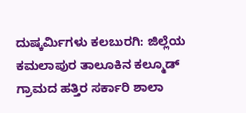ದುಷ್ಕರ್ಮಿಗಳು ಕಲಬುರಗಿ: ಜಿಲ್ಲೆಯ ಕಮಲಾಪುರ ತಾಲೂಕಿನ ಕಲ್ಮೂಡ್ ಗ್ರಾಮದ ಹತ್ತಿರ ಸರ್ಕಾರಿ ಶಾಲಾ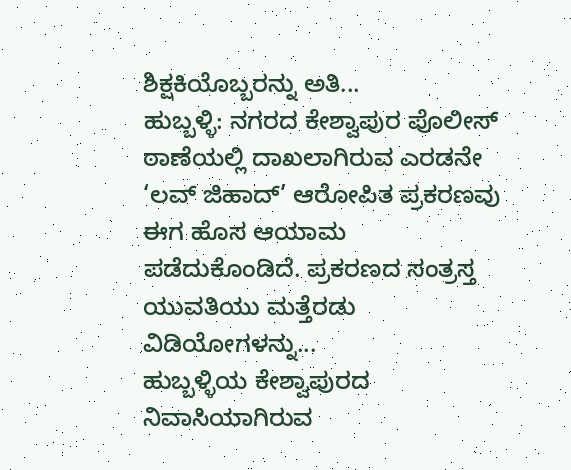ಶಿಕ್ಷಕಿಯೊಬ್ಬರನ್ನು ಅತಿ...
ಹುಬ್ಬಳ್ಳಿ: ನಗರದ ಕೇಶ್ವಾಪುರ ಪೊಲೀಸ್ ಠಾಣೆಯಲ್ಲಿ ದಾಖಲಾಗಿರುವ ಎರಡನೇ ‘ಲವ್ ಜಿಹಾದ್’ ಆರೋಪಿತ ಪ್ರಕರಣವು ಈಗ ಹೊಸ ಆಯಾಮ ಪಡೆದುಕೊಂಡಿದೆ. ಪ್ರಕರಣದ ಸಂತ್ರಸ್ತ ಯುವತಿಯು ಮತ್ತೆರಡು ವಿಡಿಯೋಗಳನ್ನು...
ಹುಬ್ಬಳ್ಳಿಯ ಕೇಶ್ವಾಪುರದ ನಿವಾಸಿಯಾಗಿರುವ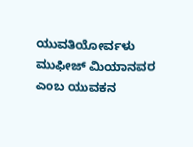ಯುವತಿಯೋರ್ವಳು ಮುಫೀಜ್ ಮಿಯಾನವರ ಎಂಬ ಯುವಕನ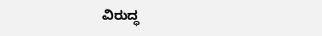ವಿರುದ್ಧ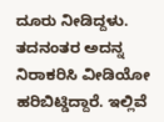ದೂರು ನೀಡಿದ್ದಳು. ತದನಂತರ ಅದನ್ನ ನಿರಾಕರಿಸಿ ವೀಡಿಯೋ ಹರಿಬಿಟ್ಡಿದ್ದಾರೆ. ಇಲ್ಲಿವೆ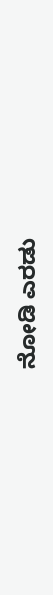ನೋಡಿ ಎರಡು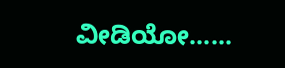ವೀಡಿಯೋ......